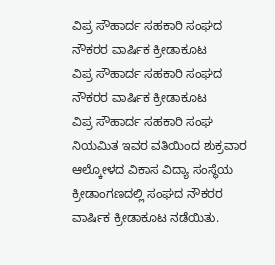ವಿಪ್ರ ಸೌಹಾರ್ದ ಸಹಕಾರಿ ಸಂಘದ ನೌಕರರ ವಾರ್ಷಿಕ ಕ್ರೀಡಾಕೂಟ
ವಿಪ್ರ ಸೌಹಾರ್ದ ಸಹಕಾರಿ ಸಂಘದ ನೌಕರರ ವಾರ್ಷಿಕ ಕ್ರೀಡಾಕೂಟ
ವಿಪ್ರ ಸೌಹಾರ್ದ ಸಹಕಾರಿ ಸಂಘ ನಿಯಮಿತ ಇವರ ವತಿಯಿಂದ ಶುಕ್ರವಾರ ಆಲ್ಕೋಳದ ವಿಕಾಸ ವಿದ್ಯಾ ಸಂಸ್ಥೆಯ ಕ್ರೀಡಾಂಗಣದಲ್ಲಿ ಸಂಘದ ನೌಕರರ ವಾರ್ಷಿಕ ಕ್ರೀಡಾಕೂಟ ನಡೆಯಿತು.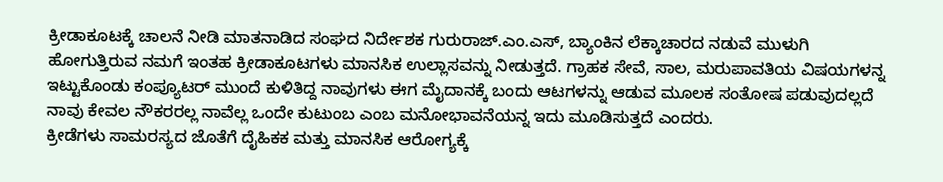ಕ್ರೀಡಾಕೂಟಕ್ಕೆ ಚಾಲನೆ ನೀಡಿ ಮಾತನಾಡಿದ ಸಂಘದ ನಿರ್ದೇಶಕ ಗುರುರಾಜ್.ಎಂ.ಎಸ್, ಬ್ಯಾಂಕಿನ ಲೆಕ್ಕಾಚಾರದ ನಡುವೆ ಮುಳುಗಿ ಹೋಗುತ್ತಿರುವ ನಮಗೆ ಇಂತಹ ಕ್ರೀಡಾಕೂಟಗಳು ಮಾನಸಿಕ ಉಲ್ಲಾಸವನ್ನು ನೀಡುತ್ತದೆ. ಗ್ರಾಹಕ ಸೇವೆ, ಸಾಲ, ಮರುಪಾವತಿಯ ವಿಷಯಗಳನ್ನ ಇಟ್ಟುಕೊಂಡು ಕಂಪ್ಯೂಟರ್ ಮುಂದೆ ಕುಳಿತಿದ್ದ ನಾವುಗಳು ಈಗ ಮೈದಾನಕ್ಕೆ ಬಂದು ಆಟಗಳನ್ನು ಆಡುವ ಮೂಲಕ ಸಂತೋಷ ಪಡುವುದಲ್ಲದೆ ನಾವು ಕೇವಲ ನೌಕರರಲ್ಲ ನಾವೆಲ್ಲ ಒಂದೇ ಕುಟುಂಬ ಎಂಬ ಮನೋಭಾವನೆಯನ್ನ ಇದು ಮೂಡಿಸುತ್ತದೆ ಎಂದರು.
ಕ್ರೀಡೆಗಳು ಸಾಮರಸ್ಯದ ಜೊತೆಗೆ ದೈಹಿಕಕ ಮತ್ತು ಮಾನಸಿಕ ಆರೋಗ್ಯಕ್ಕೆ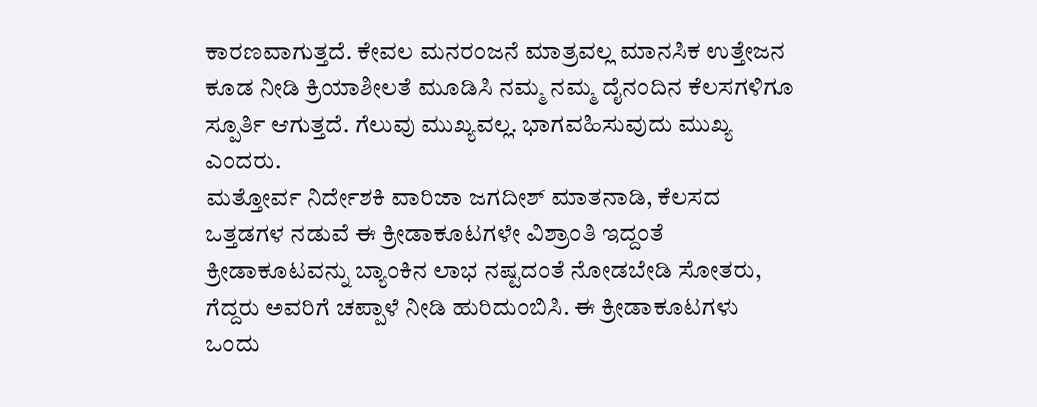ಕಾರಣವಾಗುತ್ತದೆ. ಕೇವಲ ಮನರಂಜನೆ ಮಾತ್ರವಲ್ಲ ಮಾನಸಿಕ ಉತ್ತೇಜನ ಕೂಡ ನೀಡಿ ಕ್ರಿಯಾಶೀಲತೆ ಮೂಡಿಸಿ ನಮ್ಮ ನಮ್ಮ ದೈನಂದಿನ ಕೆಲಸಗಳಿಗೂ ಸ್ಪೂರ್ತಿ ಆಗುತ್ತದೆ. ಗೆಲುವು ಮುಖ್ಯವಲ್ಲ. ಭಾಗವಹಿಸುವುದು ಮುಖ್ಯ ಎಂದರು.
ಮತ್ತೋರ್ವ ನಿರ್ದೇಶಕಿ ವಾರಿಜಾ ಜಗದೀಶ್ ಮಾತನಾಡಿ, ಕೆಲಸದ ಒತ್ತಡಗಳ ನಡುವೆ ಈ ಕ್ರೀಡಾಕೂಟಗಳೇ ವಿಶ್ರಾಂತಿ ಇದ್ದಂತೆ ಕ್ರೀಡಾಕೂಟವನ್ನು ಬ್ಯಾಂಕಿನ ಲಾಭ ನಷ್ಟದಂತೆ ನೋಡಬೇಡಿ ಸೋತರು, ಗೆದ್ದರು ಅವರಿಗೆ ಚಪ್ಪಾಳೆ ನೀಡಿ ಹುರಿದುಂಬಿಸಿ. ಈ ಕ್ರೀಡಾಕೂಟಗಳು ಒಂದು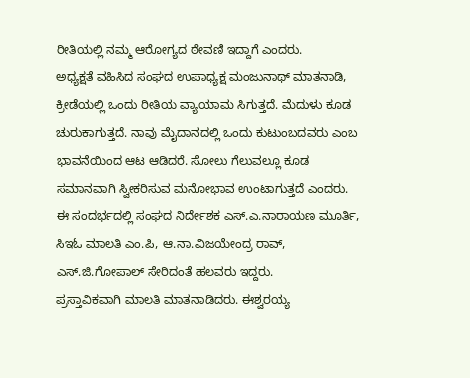ರೀತಿಯಲ್ಲಿ ನಮ್ಮ ಆರೋಗ್ಯದ ಠೇವಣಿ ಇದ್ದಾಗೆ ಎಂದರು.
ಅಧ್ಯಕ್ಷತೆ ವಹಿಸಿದ ಸಂಘದ ಉಪಾಧ್ಯಕ್ಷ ಮಂಜುನಾಥ್ ಮಾತನಾಡಿ, ಕ್ರೀಡೆಯಲ್ಲಿ ಒಂದು ರೀತಿಯ ವ್ಯಾಯಾಮ ಸಿಗುತ್ತದೆ. ಮೆದುಳು ಕೂಡ ಚುರುಕಾಗುತ್ತದೆ. ನಾವು ಮೈದಾನದಲ್ಲಿ ಒಂದು ಕುಟುಂಬದವರು ಎಂಬ ಭಾವನೆಯಿಂದ ಆಟ ಆಡಿದರೆ. ಸೋಲು ಗೆಲುವಲ್ಲೂ ಕೂಡ ಸಮಾನವಾಗಿ ಸ್ವೀಕರಿಸುವ ಮನೋಭಾವ ಉಂಟಾಗುತ್ತದೆ ಎಂದರು.
ಈ ಸಂದರ್ಭದಲ್ಲಿ ಸಂಘದ ನಿರ್ದೇಶಕ ಎಸ್.ಎ.ನಾರಾಯಣ ಮೂರ್ತಿ, ಸಿಇಓ ಮಾಲತಿ ಎಂ.ಪಿ, ಆ.ನಾ.ವಿಜಯೇಂದ್ರ ರಾವ್, ಎಸ್.ಜಿ.ಗೋಪಾಲ್ ಸೇರಿದಂತೆ ಹಲವರು ಇದ್ದರು.
ಪ್ರಸ್ತಾವಿಕವಾಗಿ ಮಾಲತಿ ಮಾತನಾಡಿದರು. ಈಶ್ವರಯ್ಯ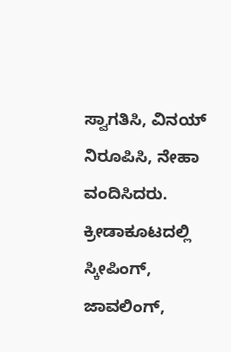ಸ್ವಾಗತಿಸಿ, ವಿನಯ್ ನಿರೂಪಿಸಿ, ನೇಹಾ ವಂದಿಸಿದರು.
ಕ್ರೀಡಾಕೂಟದಲ್ಲಿ ಸ್ಕೀಪಿಂಗ್, ಜಾವಲಿಂಗ್,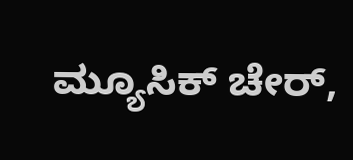ಮ್ಯೂಸಿಕ್ ಚೇರ್,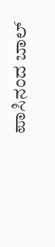ಪಾಸಿನಂದ ಬಾಲ್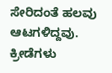ಸೇರಿದಂತೆ ಹಲವು ಆಟಗಳಿದ್ದವು. ಕ್ರೀಡೆಗಳು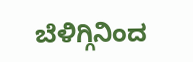ಬೆಳಿಗ್ಗಿನಿಂದ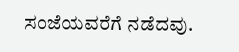ಸಂಜೆಯವರೆಗೆ ನಡೆದವು.